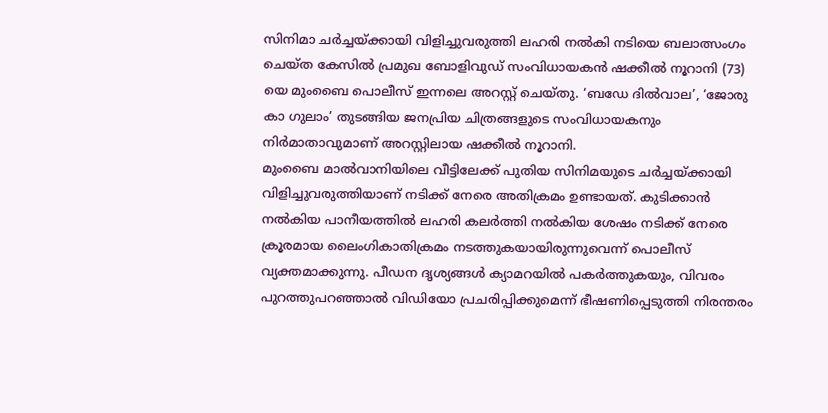സിനിമാ ചർച്ചയ്ക്കായി വിളിച്ചുവരുത്തി ലഹരി നൽകി നടിയെ ബലാത്സംഗം ചെയ്ത കേസിൽ പ്രമുഖ ബോളിവുഡ് സംവിധായകൻ ഷക്കീൽ നൂറാനി (73) യെ മുംബൈ പൊലീസ് ഇന്നലെ അറസ്റ്റ് ചെയ്തു. ‘ബഡേ ദിൽവാല’, ‘ജോരു കാ ഗുലാം’ തുടങ്ങിയ ജനപ്രിയ ചിത്രങ്ങളുടെ സംവിധായകനും നിർമാതാവുമാണ് അറസ്റ്റിലായ ഷക്കീൽ നൂറാനി.
മുംബൈ മാൽവാനിയിലെ വീട്ടിലേക്ക് പുതിയ സിനിമയുടെ ചർച്ചയ്ക്കായി വിളിച്ചുവരുത്തിയാണ് നടിക്ക് നേരെ അതിക്രമം ഉണ്ടായത്. കുടിക്കാൻ നൽകിയ പാനീയത്തിൽ ലഹരി കലർത്തി നൽകിയ ശേഷം നടിക്ക് നേരെ ക്രൂരമായ ലൈംഗികാതിക്രമം നടത്തുകയായിരുന്നുവെന്ന് പൊലീസ് വ്യക്തമാക്കുന്നു. പീഡന ദൃശ്യങ്ങൾ ക്യാമറയിൽ പകർത്തുകയും, വിവരം പുറത്തുപറഞ്ഞാൽ വിഡിയോ പ്രചരിപ്പിക്കുമെന്ന് ഭീഷണിപ്പെടുത്തി നിരന്തരം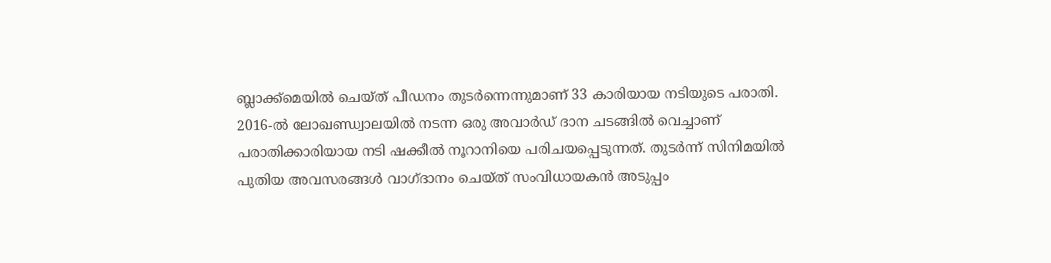ബ്ലാക്ക്മെയിൽ ചെയ്ത് പീഡനം തുടർന്നെന്നുമാണ് 33 കാരിയായ നടിയുടെ പരാതി.
2016-ൽ ലോഖണ്ഡ്വാലയിൽ നടന്ന ഒരു അവാർഡ് ദാന ചടങ്ങിൽ വെച്ചാണ് പരാതിക്കാരിയായ നടി ഷക്കീൽ നൂറാനിയെ പരിചയപ്പെടുന്നത്. തുടർന്ന് സിനിമയിൽ പുതിയ അവസരങ്ങൾ വാഗ്ദാനം ചെയ്ത് സംവിധായകൻ അടുപ്പം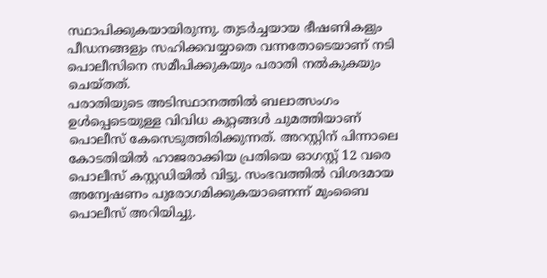സ്ഥാപിക്കുകയായിരുന്നു. തുടർച്ചയായ ഭീഷണികളും പീഡനങ്ങളും സഹിക്കവയ്യാതെ വന്നതോടെയാണ് നടി പൊലീസിനെ സമീപിക്കുകയും പരാതി നൽകുകയും ചെയ്തത്.
പരാതിയുടെ അടിസ്ഥാനത്തിൽ ബലാത്സംഗം ഉൾപ്പെടെയുള്ള വിവിധ കുറ്റങ്ങൾ ചുമത്തിയാണ് പൊലീസ് കേസെടുത്തിരിക്കുന്നത്. അറസ്റ്റിന് പിന്നാലെ കോടതിയിൽ ഹാജരാക്കിയ പ്രതിയെ ഓഗസ്റ്റ് 12 വരെ പൊലീസ് കസ്റ്റഡിയിൽ വിട്ടു. സംഭവത്തിൽ വിശദമായ അന്വേഷണം പുരോഗമിക്കുകയാണെന്ന് മുംബൈ പൊലീസ് അറിയിച്ചു.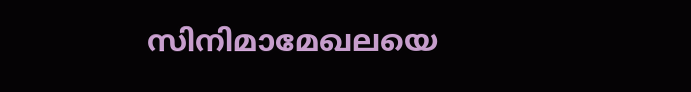സിനിമാമേഖലയെ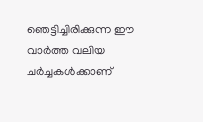ഞെട്ടിച്ചിരിക്കുന്ന ഈ വാർത്ത വലിയ ചർച്ചകൾക്കാണ്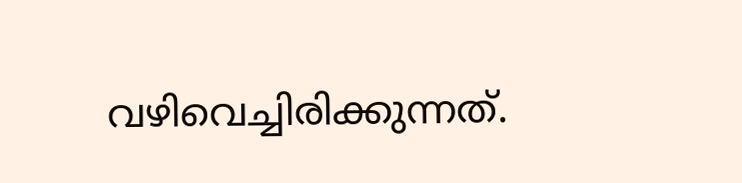വഴിവെച്ചിരിക്കുന്നത്.